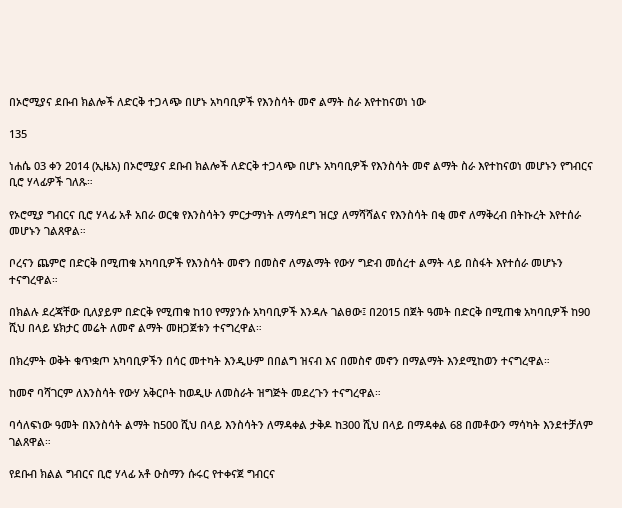በኦሮሚያና ደቡብ ክልሎች ለድርቅ ተጋላጭ በሆኑ አካባቢዎች የእንስሳት መኖ ልማት ስራ እየተከናወነ ነው

135

ነሐሴ 03 ቀን 2014 (ኢዜአ) በኦሮሚያና ደቡብ ክልሎች ለድርቅ ተጋላጭ በሆኑ አካባቢዎች የእንስሳት መኖ ልማት ስራ እየተከናወነ መሆኑን የግብርና ቢሮ ሃላፊዎች ገለጹ።

የኦሮሚያ ግብርና ቢሮ ሃላፊ አቶ አበራ ወርቁ የእንስሳትን ምርታማነት ለማሳደግ ዝርያ ለማሻሻልና የእንስሳት በቂ መኖ ለማቅረብ በትኩረት እየተሰራ መሆኑን ገልጸዋል።

ቦረናን ጨምሮ በድርቅ በሚጠቁ አካባቢዎች የእንስሳት መኖን በመስኖ ለማልማት የውሃ ግድብ መሰረተ ልማት ላይ በስፋት እየተሰራ መሆኑን ተናግረዋል።

በክልሉ ደረጃቸው ቢለያይም በድርቅ የሚጠቁ ከ10 የማያንሱ አካባቢዎች እንዳሉ ገልፀው፤ በ2015 በጀት ዓመት በድርቅ በሚጠቁ አካባቢዎች ከ90 ሺህ በላይ ሄክታር መሬት ለመኖ ልማት መዘጋጀቱን ተናግረዋል።

በክረምት ወቅት ቁጥቋጦ አካባቢዎችን በሳር መተካት እንዲሁም በበልግ ዝናብ እና በመስኖ መኖን በማልማት እንደሚከወን ተናግረዋል።

ከመኖ ባሻገርም ለእንስሳት የውሃ አቅርቦት ከወዲሁ ለመስራት ዝግጅት መደረጉን ተናግረዋል።

ባሳለፍነው ዓመት በእንስሳት ልማት ከ500 ሺህ በላይ እንስሳትን ለማዳቀል ታቅዶ ከ300 ሺህ በላይ በማዳቀል 68 በመቶውን ማሳካት እንደተቻለም ገልጸዋል።

የደቡብ ክልል ግብርና ቢሮ ሃላፊ አቶ ዑስማን ሱሩር የተቀናጀ ግብርና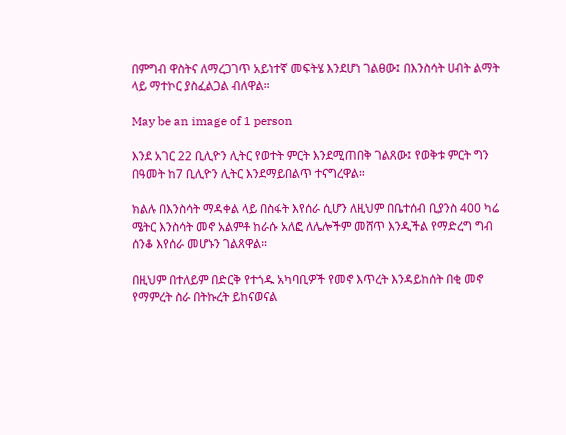በምግብ ዋስትና ለማረጋገጥ አይነተኛ መፍትሄ እንደሆነ ገልፀው፤ በእንስሳት ሀብት ልማት ላይ ማተኮር ያስፈልጋል ብለዋል።

May be an image of 1 person

እንደ አገር 22 ቢሊዮን ሊትር የወተት ምርት እንደሚጠበቅ ገልጸው፤ የወቅቱ ምርት ግን በዓመት ከ7 ቢሊዮን ሊትር እንደማይበልጥ ተናግረዋል።

ክልሉ በእንስሳት ማዳቀል ላይ በስፋት እየሰራ ሲሆን ለዚህም በቤተሰብ ቢያንስ 400 ካሬ ሜትር እንስሳት መኖ አልምቶ ከራሱ አለፎ ለሌሎችም መሸጥ እንዲችል የማድረግ ግብ ሰንቆ እየሰራ መሆኑን ገልጸዋል።

በዚህም በተለይም በድርቅ የተጎዱ አካባቢዎች የመኖ እጥረት እንዳይከሰት በቂ መኖ የማምረት ስራ በትኩረት ይከናወናል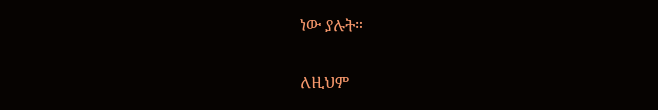ነው ያሉት።

ለዚህም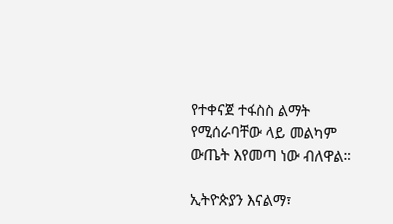የተቀናጀ ተፋስስ ልማት የሚሰራባቸው ላይ መልካም ውጤት እየመጣ ነው ብለዋል።

ኢትዮጵያን እናልማ፣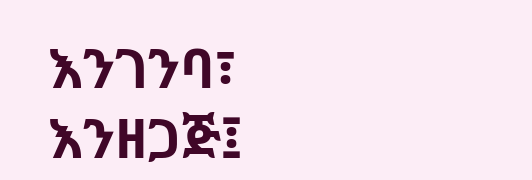እንገንባ፣ እንዘጋጅ፤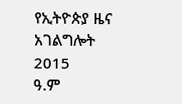የኢትዮጵያ ዜና አገልግሎት
2015
ዓ.ም